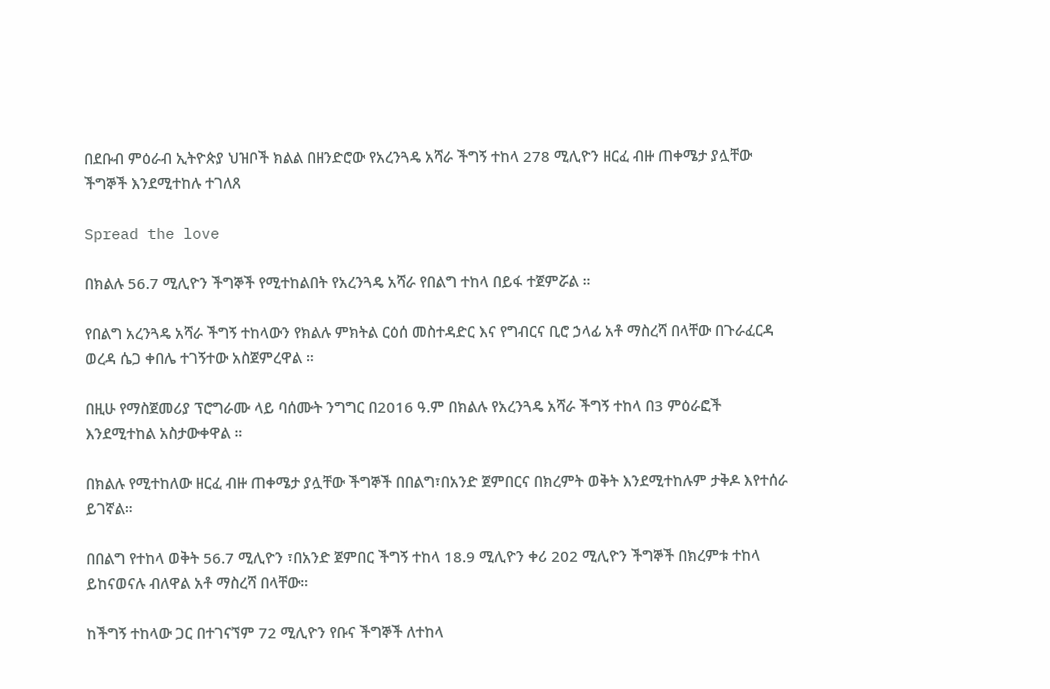በደቡብ ምዕራብ ኢትዮጵያ ህዝቦች ክልል በዘንድሮው የአረንጓዴ አሻራ ችግኝ ተከላ 278 ሚሊዮን ዘርፈ ብዙ ጠቀሜታ ያሏቸው ችግኞች እንደሚተከሉ ተገለጸ

Spread the love

በክልሉ 56.7 ሚሊዮን ችግኞች የሚተከልበት የአረንጓዴ አሻራ የበልግ ተከላ በይፋ ተጀምሯል ።

የበልግ አረንጓዴ አሻራ ችግኝ ተከላውን የክልሉ ምክትል ርዕሰ መስተዳድር እና የግብርና ቢሮ ኃላፊ አቶ ማስረሻ በላቸው በጉራፈርዳ ወረዳ ሴጋ ቀበሌ ተገኝተው አስጀምረዋል ።

በዚሁ የማስጀመሪያ ፕሮግራሙ ላይ ባሰሙት ንግግር በ2016 ዓ.ም በክልሉ የአረንጓዴ አሻራ ችግኝ ተከላ በ3 ምዕራፎች እንደሚተከል አስታውቀዋል ።

በክልሉ የሚተከለው ዘርፈ ብዙ ጠቀሜታ ያሏቸው ችግኞች በበልግ፣በአንድ ጀምበርና በክረምት ወቅት እንደሚተከሉም ታቅዶ እየተሰራ ይገኛል።

በበልግ የተከላ ወቅት 56.7 ሚሊዮን ፣በአንድ ጀምበር ችግኝ ተከላ 18.9 ሚሊዮን ቀሪ 202 ሚሊዮን ችግኞች በክረምቱ ተከላ ይከናወናሉ ብለዋል አቶ ማስረሻ በላቸው።

ከችግኝ ተከላው ጋር በተገናኘም 72 ሚሊዮን የቡና ችግኞች ለተከላ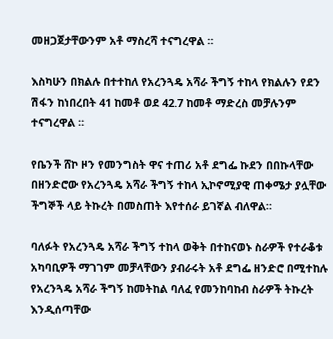መዘጋጀታቸውንም አቶ ማስረሻ ተናግረዋል ።

እስካሁን በክልሉ በተተከለ የአረንጓዴ አሻራ ችግኝ ተከላ የክልሉን የደን ሽፋን ከነበረበት 41 ከመቶ ወደ 42.7 ከመቶ ማድረስ መቻሉንም ተናግረዋል ።

የቤንች ሸኮ ዞን የመንግስት ዋና ተጠሪ አቶ ደግፌ ኩደን በበኩላቸው በዘንድሮው የአረንጓዴ አሻራ ችግኝ ተከላ ኢኮኖሚያዊ ጠቀሜታ ያሏቸው ችግኞች ላይ ትኩረት በመስጠት እየተሰራ ይገኛል ብለዋል።

ባለፉት የአረንጓዴ አሻራ ችግኝ ተከላ ወቅት በተከናወኑ ስራዎች የተራቆቱ አካባቢዎች ማገገም መቻላቸውን ያብራሩት አቶ ደግፌ ዘንድሮ በሚተከሉ የአረንጓዴ አሻራ ችግኝ ከመትከል ባለፈ የመንከባከብ ስራዎች ትኩረት እንዲሰጣቸው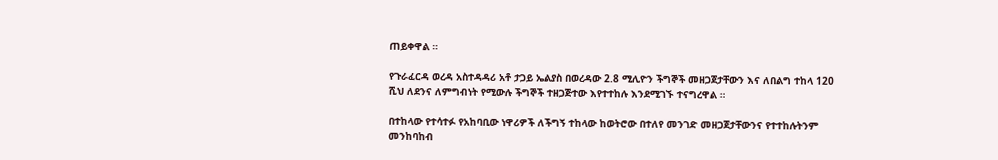ጠይቀዋል ።

የጉራፈርዳ ወረዳ አስተዳዳሪ አቶ ታጋይ ኤልያስ በወረዳው 2.8 ሚሊዮን ችግኞች መዘጋጀታቸውን እና ለበልግ ተከላ 120 ሺህ ለደንና ለምግብነት የሚውሉ ችግኞች ተዘጋጅተው እየተተከሉ እንደሚገኙ ተናግረዋል ።

በተከላው የተሳተፉ የአከባቢው ነዋሪዎች ለችግኝ ተከላው ከወትሮው በተለየ መንገድ መዘጋጀታቸውንና የተተከሉትንም መንከባከብ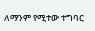ለማንም የሚተው ተግባር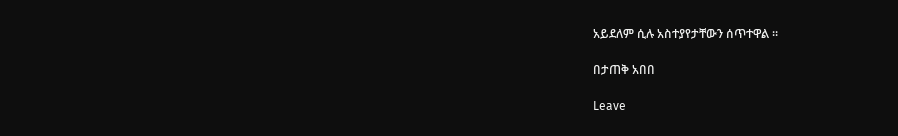አይደለም ሲሉ አስተያየታቸውን ሰጥተዋል ።

በታጠቅ አበበ

Leave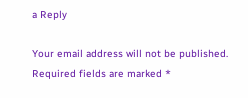a Reply

Your email address will not be published. Required fields are marked *